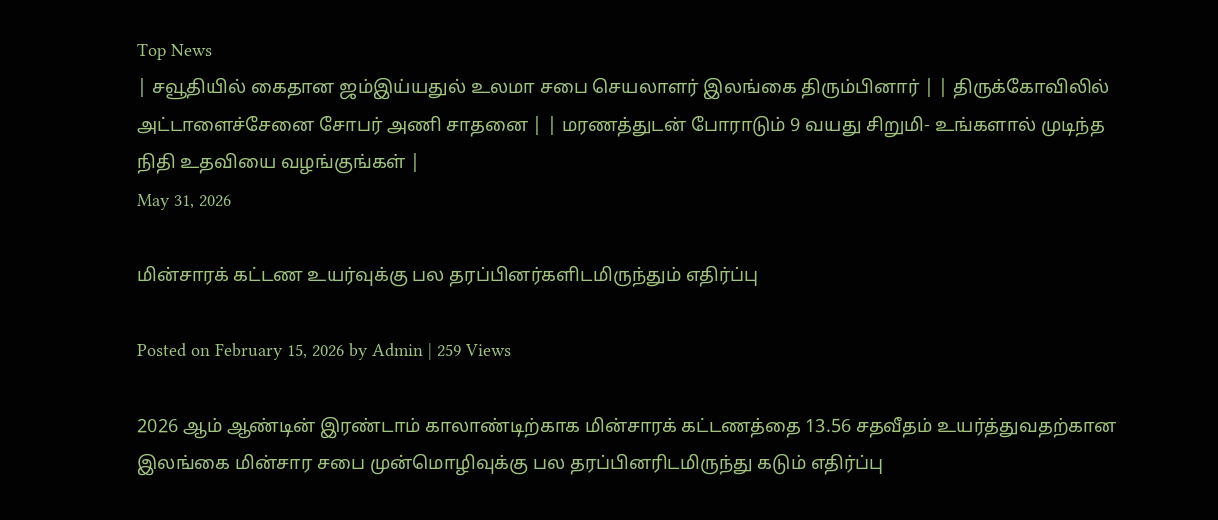Top News
| சவூதியில் கைதான ஜம்இய்யதுல் உலமா சபை செயலாளர் இலங்கை திரும்பினார் | | திருக்கோவிலில் அட்டாளைச்சேனை சோபர் அணி சாதனை | | மரணத்துடன் போராடும் 9 வயது சிறுமி- உங்களால் முடிந்த நிதி உதவியை வழங்குங்கள் |
May 31, 2026

மின்சாரக் கட்டண உயர்வுக்கு பல தரப்பினர்களிடமிருந்தும் எதிர்ப்பு

Posted on February 15, 2026 by Admin | 259 Views

2026 ஆம் ஆண்டின் இரண்டாம் காலாண்டிற்காக மின்சாரக் கட்டணத்தை 13.56 சதவீதம் உயர்த்துவதற்கான இலங்கை மின்சார சபை முன்மொழிவுக்கு பல தரப்பினரிடமிருந்து கடும் எதிர்ப்பு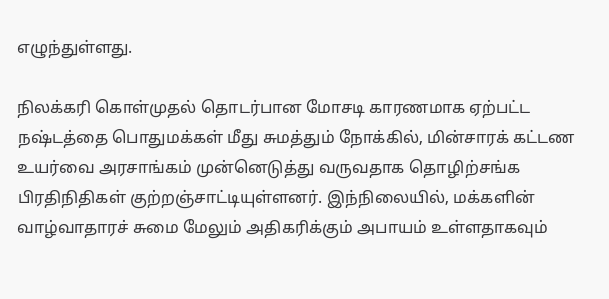எழுந்துள்ளது.

நிலக்கரி கொள்முதல் தொடர்பான மோசடி காரணமாக ஏற்பட்ட நஷ்டத்தை பொதுமக்கள் மீது சுமத்தும் நோக்கில், மின்சாரக் கட்டண உயர்வை அரசாங்கம் முன்னெடுத்து வருவதாக தொழிற்சங்க பிரதிநிதிகள் குற்றஞ்சாட்டியுள்ளனர். இந்நிலையில், மக்களின் வாழ்வாதாரச் சுமை மேலும் அதிகரிக்கும் அபாயம் உள்ளதாகவும்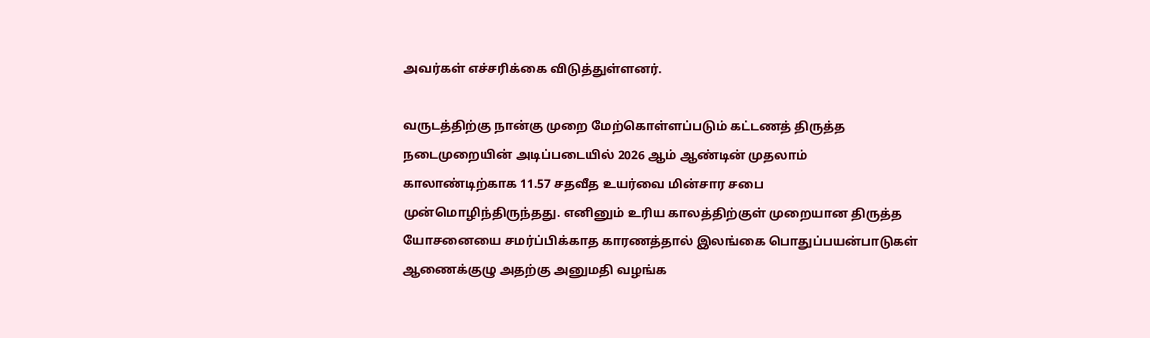அவர்கள் எச்சரிக்கை விடுத்துள்ளனர்.

வருடத்திற்கு நான்கு முறை மேற்கொள்ளப்படும் கட்டணத் திருத்த நடைமுறையின் அடிப்படையில் 2026 ஆம் ஆண்டின் முதலாம் காலாண்டிற்காக 11.57 சதவீத உயர்வை மின்சார சபை முன்மொழிந்திருந்தது. எனினும் உரிய காலத்திற்குள் முறையான திருத்த யோசனையை சமர்ப்பிக்காத காரணத்தால் இலங்கை பொதுப்பயன்பாடுகள் ஆணைக்குழு அதற்கு அனுமதி வழங்க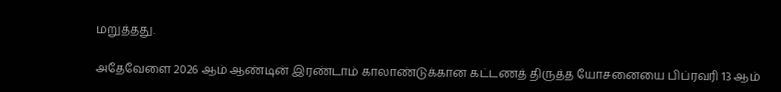மறுத்தது.

அதேவேளை 2026 ஆம் ஆண்டின் இரண்டாம் காலாண்டுக்கான கட்டணத் திருத்த யோசனையை பிப்ரவரி 13 ஆம்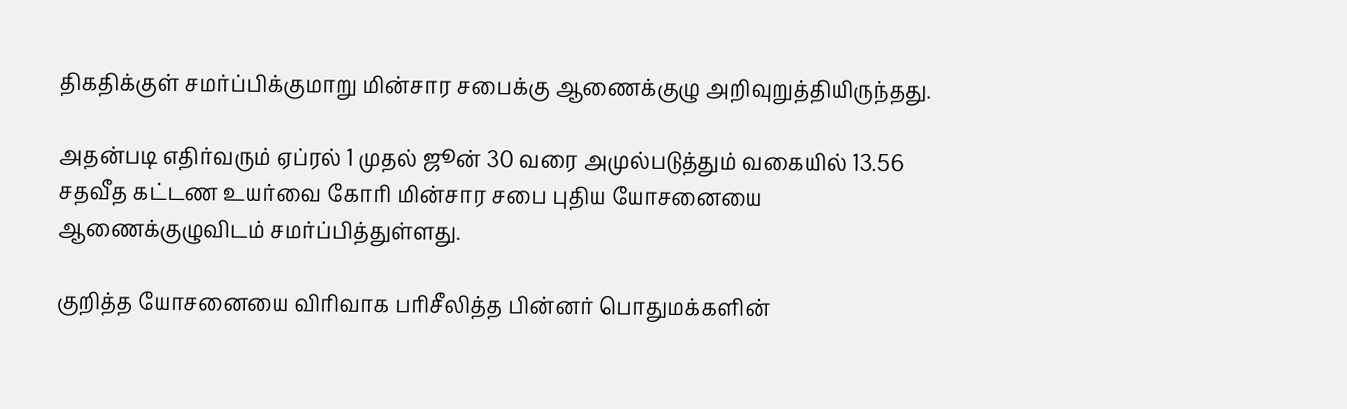திகதிக்குள் சமர்ப்பிக்குமாறு மின்சார சபைக்கு ஆணைக்குழு அறிவுறுத்தியிருந்தது.

அதன்படி எதிர்வரும் ஏப்ரல் 1 முதல் ஜூன் 30 வரை அமுல்படுத்தும் வகையில் 13.56 சதவீத கட்டண உயர்வை கோரி மின்சார சபை புதிய யோசனையை ஆணைக்குழுவிடம் சமர்ப்பித்துள்ளது.

குறித்த யோசனையை விரிவாக பரிசீலித்த பின்னர் பொதுமக்களின்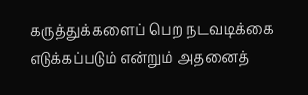கருத்துக்களைப் பெற நடவடிக்கை எடுக்கப்படும் என்றும் அதனைத்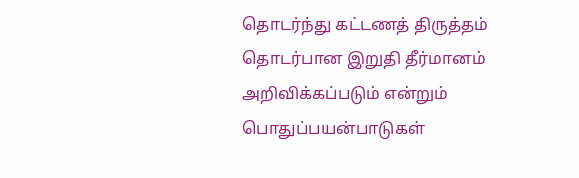தொடர்ந்து கட்டணத் திருத்தம் தொடர்பான இறுதி தீர்மானம் அறிவிக்கப்படும் என்றும் பொதுப்பயன்பாடுகள்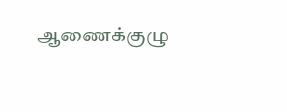ஆணைக்குழு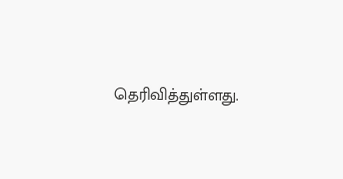தெரிவித்துள்ளது.